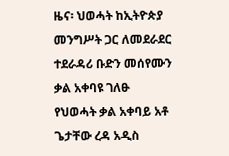ዜና፡ ህወሓት ከኢትዮጵያ መንግሥት ጋር ለመደራደር ተደራዳሪ ቡድን መሰየሙን ቃል አቀባዩ ገለፁ
የህወሓት ቃል አቀባይ አቶ ጌታቸው ረዳ አዲስ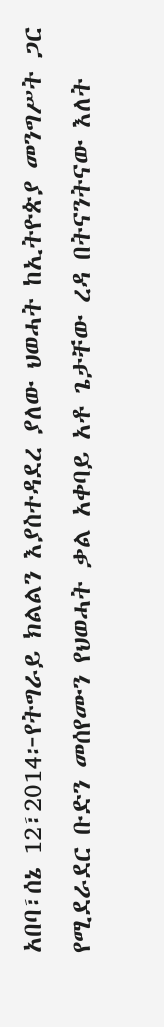አበባ፣ሰኔ 12፣2014፦የትግራይ ክልልን እያስተዳደረ ያለው ህወሓት ከኢትዮጵያ መንግሥት ጋር የሚደራደር ቡድን መሰየሙን የህወሓት ቃል አቀባይ አቶ ጌታቸው ረዳ በትናንትናው እለት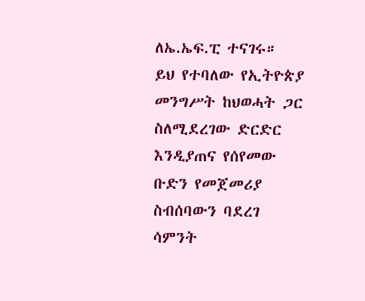ለኤ.ኤፍ.ፒ ተናገሩ። ይህ የተባለው የኢትዮጵያ መንግሥት ከህወሓት ጋር ስለሚደረገው ድርድር እንዲያጠና የሰየመው ቡድን የመጀመሪያ ስብሰባውን ባደረገ ሳምንት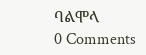ባልሞላ
0 Comments